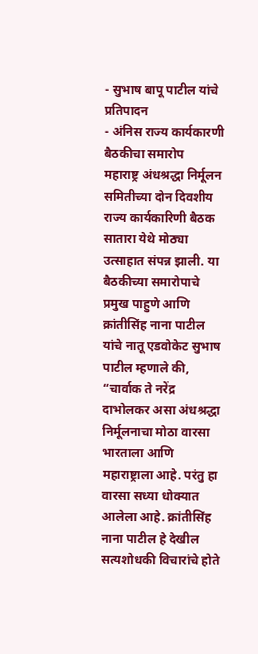- सुभाष बापू पाटील यांचे प्रतिपादन
- अंनिस राज्य कार्यकारणी बैठकीचा समारोप
महाराष्ट्र अंधश्रद्धा निर्मूलन समितीच्या दोन दिवशीय राज्य कार्यकारिणी बैठक सातारा येथे मोठ्या उत्साहात संपन्न झाली. या बैठकीच्या समारोपाचे प्रमुख पाहुणे आणि क्रांतीसिंह नाना पाटील यांचे नातू एडवोकेट सुभाष पाटील म्हणाले की,
“चार्वाक ते नरेंद्र दाभोलकर असा अंधश्रद्धा निर्मूलनाचा मोठा वारसा भारताला आणि महाराष्ट्राला आहे. परंतु हा वारसा सध्या धोक्यात आलेला आहे. क्रांतीसिंह नाना पाटील हे देखील सत्यशोधकी विचारांचे होते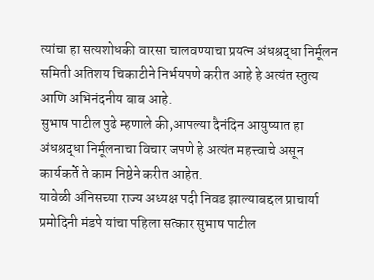त्यांचा हा सत्यशोधकी वारसा चालवण्याचा प्रयत्न अंधश्रद्धा निर्मूलन समिती अतिशय चिकाटीने निर्भयपणे करीत आहे हे अत्यंत स्तुत्य आणि अभिनंदनीय बाब आहे.
सुभाष पाटील पुढे म्हणाले की,आपल्या दैनंदिन आयुष्यात हा अंधश्रद्धा निर्मूलनाचा विचार जपणे हे अत्यंत महत्त्वाचे असून कार्यकर्ते ते काम निष्ठेने करीत आहेत.
यावेळी अंनिसच्या राज्य अध्यक्ष पदी निवड झाल्याबद्दल प्राचार्या प्रमोदिनी मंडपे यांचा पहिला सत्कार सुभाष पाटील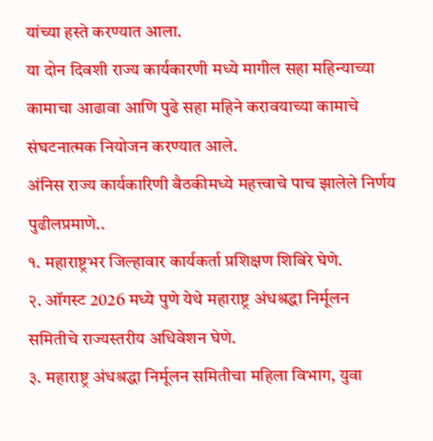यांच्या हस्ते करण्यात आला.
या दोन दिवशी राज्य कार्यकारणी मध्ये मागील सहा महिन्याच्या कामाचा आढावा आणि पुढे सहा महिने करावयाच्या कामाचे संघटनात्मक नियोजन करण्यात आले.
अंनिस राज्य कार्यकारिणी बैठकीमध्ये महत्त्वाचे पाच झालेले निर्णय पुढीलप्रमाणे..
१. महाराष्ट्रभर जिल्हावार कार्यकर्ता प्रशिक्षण शिबिरे घेणे.
२. ऑगस्ट 2026 मध्ये पुणे येथे महाराष्ट्र अंधश्रद्धा निर्मूलन समितीचे राज्यस्तरीय अधिवेशन घेणे.
३. महाराष्ट्र अंधश्रद्धा निर्मूलन समितीचा महिला विभाग, युवा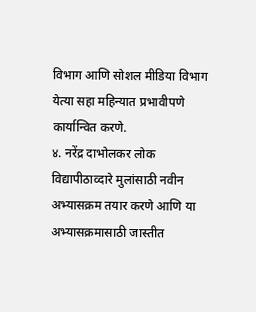विभाग आणि सोशल मीडिया विभाग येत्या सहा महिन्यात प्रभावीपणे कार्यान्वित करणे.
४. नरेंद्र दाभोलकर लोक विद्यापीठाव्दारे मुलांसाठी नवीन अभ्यासक्रम तयार करणे आणि या अभ्यासक्रमासाठी जास्तीत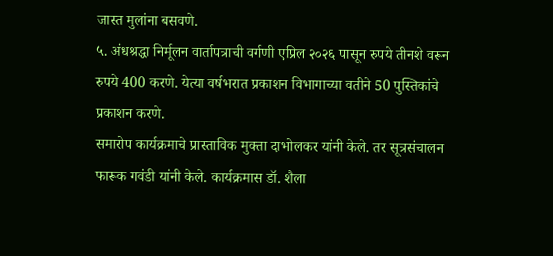जास्त मुलांना बसवणे.
५. अंधश्रद्धा निर्मूलन वार्तापत्राची वर्गणी एप्रिल २०२६ पासून रुपये तीनशे वरून रुपये 400 करणे. येत्या वर्षभरात प्रकाशन विभागाच्या वतीने 50 पुस्तिकांचे प्रकाशन करणे.
समारोप कार्यक्रमाचे प्रास्ताविक मुक्ता दाभोलकर यांनी केले. तर सूत्रसंचालन फारूक गवंडी यांनी केले. कार्यक्रमास डॉ. शैला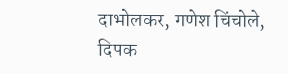दाभोलकर, गणेश चिंचोले, दिपक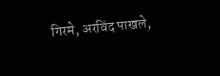गिरमे, अरविंद पाखले,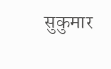सुकुमार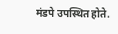मंडपे उपस्थित होते.